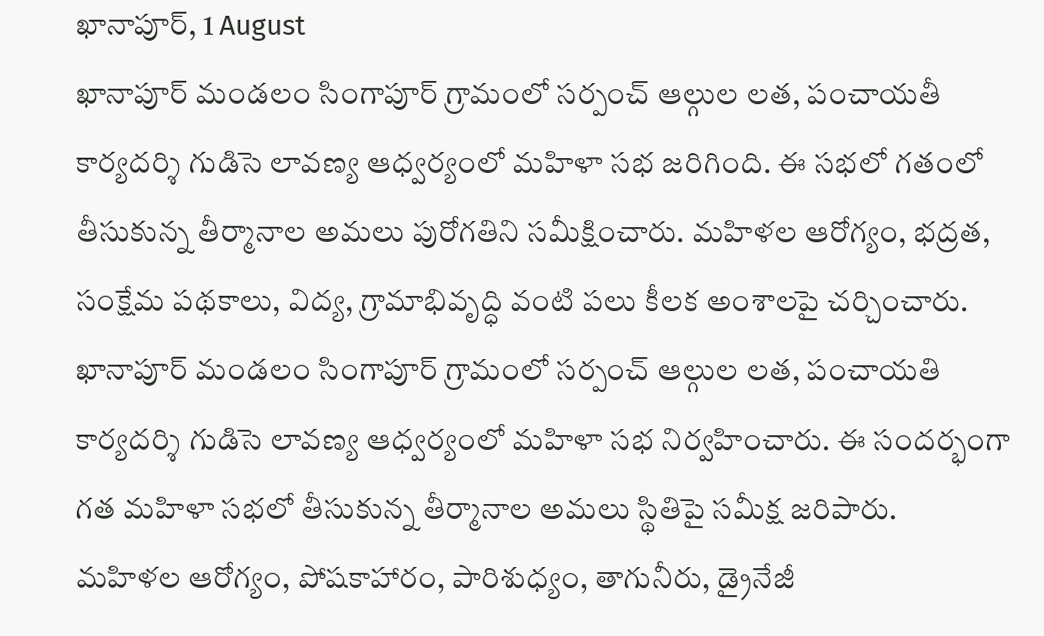ఖానాపూర్, 1 August
ఖానాపూర్ మండలం సింగాపూర్ గ్రామంలో సర్పంచ్ ఆల్గుల లత, పంచాయతీ కార్యదర్శి గుడిసె లావణ్య ఆధ్వర్యంలో మహిళా సభ జరిగింది. ఈ సభలో గతంలో తీసుకున్న తీర్మానాల అమలు పురోగతిని సమీక్షించారు. మహిళల ఆరోగ్యం, భద్రత, సంక్షేమ పథకాలు, విద్య, గ్రామాభివృద్ధి వంటి పలు కీలక అంశాలపై చర్చించారు.
ఖానాపూర్ మండలం సింగాపూర్ గ్రామంలో సర్పంచ్ ఆల్గుల లత, పంచాయతి కార్యదర్శి గుడిసె లావణ్య ఆధ్వర్యంలో మహిళా సభ నిర్వహించారు. ఈ సందర్భంగా గత మహిళా సభలో తీసుకున్న తీర్మానాల అమలు స్థితిపై సమీక్ష జరిపారు.
మహిళల ఆరోగ్యం, పోషకాహారం, పారిశుధ్యం, తాగునీరు, డ్రైనేజీ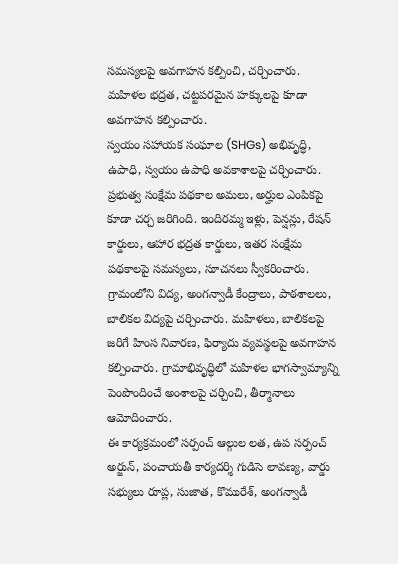సమస్యలపై అవగాహన కల్పించి, చర్చించారు. మహిళల భద్రత, చట్టపరమైన హక్కులపై కూడా అవగాహన కల్పించారు.
స్వయం సహాయక సంఘాల (SHGs) అభివృద్ధి, ఉపాధి, స్వయం ఉపాధి అవకాశాలపై చర్చించారు. ప్రభుత్వ సంక్షేమ పథకాల అమలు, అర్హుల ఎంపికపై కూడా చర్చ జరిగింది. ఇందిరమ్మ ఇళ్లు, పెన్షన్లు, రేషన్ కార్డులు, ఆహార భద్రత కార్డులు, ఇతర సంక్షేమ పథకాలపై సమస్యలు, సూచనలు స్వీకరించారు.
గ్రామంలోని విద్య, అంగన్వాడీ కేంద్రాలు, పాఠశాలలు, బాలికల విద్యపై చర్చించారు. మహిళలు, బాలికలపై జరిగే హింస నివారణ, ఫిర్యాదు వ్యవస్థలపై అవగాహన కల్పించారు. గ్రామాభివృద్ధిలో మహిళల భాగస్వామ్యాన్ని పెంపొందించే అంశాలపై చర్చించి, తీర్మానాలు ఆమోదించారు.
ఈ కార్యక్రమంలో సర్పంచ్ ఆల్గుల లత, ఉప సర్పంచ్ అర్జున్, పంచాయతీ కార్యదర్శి గుడిసె లావణ్య, వార్డు సభ్యులు రూప్ల, సుజాత, కొమురేశ్, అంగన్వాడీ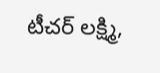టీచర్ లక్ష్మి,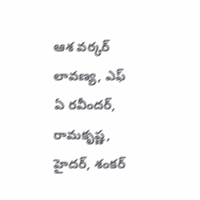ఆశ వర్కర్ లావణ్య, ఎఫ్ ఏ రవీందర్, రామకృష్ణ, హైదర్, శంకర్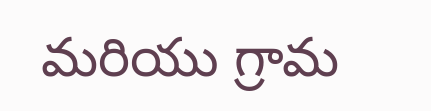మరియు గ్రామ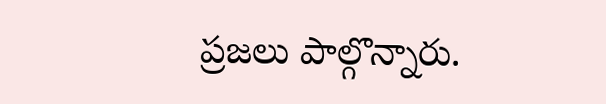ప్రజలు పాల్గొన్నారు.